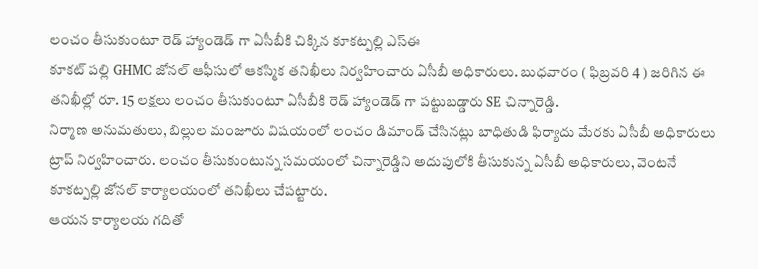లంచం తీసుకుంటూ రెడ్ హ్యాండెడ్ గా ఏసీబీకి చిక్కిన కూకట్పల్లి ఎస్ఈ
కూకట్ పల్లి GHMC జోనల్ ఆఫీసులో ఆకస్మిక తనిఖీలు నిర్వహించారు ఏసీబీ అధికారులు. బుధవారం ( ఫిబ్రవరి 4 ) జరిగిన ఈ తనిఖీల్లో రూ. 15 లక్షలు లంచం తీసుకుంటూ ఏసీబీకి రెడ్ హ్యాండెడ్ గా పట్టుబడ్డారు SE చిన్నారెడ్డి.
నిర్మాణ అనుమతులు, బిల్లుల మంజూరు విషయంలో లంచం డిమాండ్ చేసినట్లు బాధితుడి ఫిర్యాదు మేరకు ఏసీబీ అధికారులు ట్రాప్ నిర్వహించారు. లంచం తీసుకుంటున్న సమయంలో చిన్నారెడ్డిని అదుపులోకి తీసుకున్న ఏసీబీ అధికారులు, వెంటనే కూకట్పల్లి జోనల్ కార్యాలయంలో తనిఖీలు చేపట్టారు.
ఆయన కార్యాలయ గదితో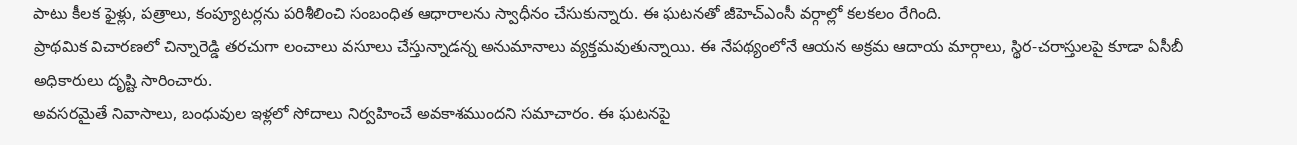పాటు కీలక ఫైళ్లు, పత్రాలు, కంప్యూటర్లను పరిశీలించి సంబంధిత ఆధారాలను స్వాధీనం చేసుకున్నారు. ఈ ఘటనతో జీహెచ్ఎంసీ వర్గాల్లో కలకలం రేగింది.
ప్రాథమిక విచారణలో చిన్నారెడ్డి తరచుగా లంచాలు వసూలు చేస్తున్నాడన్న అనుమానాలు వ్యక్తమవుతున్నాయి. ఈ నేపథ్యంలోనే ఆయన అక్రమ ఆదాయ మార్గాలు, స్థిర-చరాస్తులపై కూడా ఏసీబీ అధికారులు దృష్టి సారించారు.
అవసరమైతే నివాసాలు, బంధువుల ఇళ్లలో సోదాలు నిర్వహించే అవకాశముందని సమాచారం. ఈ ఘటనపై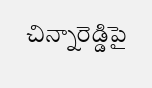చిన్నారెడ్డిపై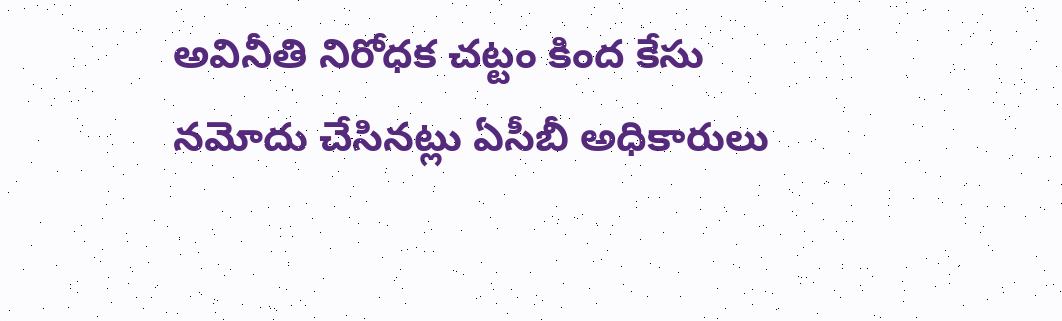అవినీతి నిరోధక చట్టం కింద కేసు నమోదు చేసినట్లు ఏసీబీ అధికారులు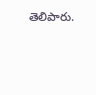తెలిపారు.